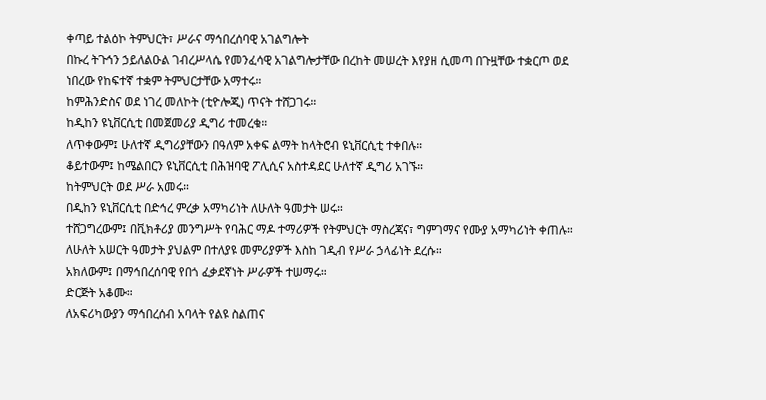ቀጣይ ተልዕኮ ትምህርት፣ ሥራና ማኅበረሰባዊ አገልግሎት
በኩረ ትጉኅን ኃይለልዑል ገብረሥላሴ የመንፈሳዊ አገልግሎታቸው በረከት መሠረት እየያዘ ሲመጣ በጉዟቸው ተቋርጦ ወደ ነበረው የከፍተኛ ተቋም ትምህርታቸው አማተሩ።
ከምሕንድስና ወደ ነገረ መለኮት (ቲዮሎጂ) ጥናት ተሸጋገሩ።
ከዲከን ዩኒቨርሲቲ በመጀመሪያ ዲግሪ ተመረቁ።
ለጥቀውም፤ ሁለተኛ ዲግሪያቸውን በዓለም አቀፍ ልማት ከላትሮብ ዩኒቨርሲቲ ተቀበሉ።
ቆይተውም፤ ከሜልበርን ዩኒቨርሲቲ በሕዝባዊ ፖሊሲና አስተዳደር ሁለተኛ ዲግሪ አገኙ።
ከትምህርት ወደ ሥራ አመሩ።
በዲከን ዩኒቨርሲቲ በድኅረ ምረቃ አማካሪነት ለሁለት ዓመታት ሠሩ።
ተሸጋግረውም፤ በቪክቶሪያ መንግሥት የባሕር ማዶ ተማሪዎች የትምህርት ማስረጃና፣ ግምገማና የሙያ አማካሪነት ቀጠሉ።
ለሁለት አሠርት ዓመታት ያህልም በተለያዩ መምሪያዎች እስከ ገዲብ የሥራ ኃላፊነት ደረሱ።
አክለውም፤ በማኅበረሰባዊ የበጎ ፈቃደኛነት ሥራዎች ተሠማሩ።
ድርጅት አቆሙ።
ለአፍሪካውያን ማኅበረሰብ አባላት የልዩ ስልጠና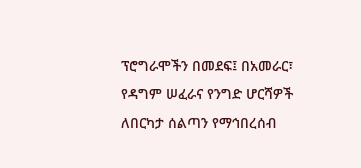ፕሮግራሞችን በመደፍ፤ በአመራር፣ የዳግም ሠፈራና የንግድ ሆርሻዎች ለበርካታ ሰልጣን የማኅበረሰብ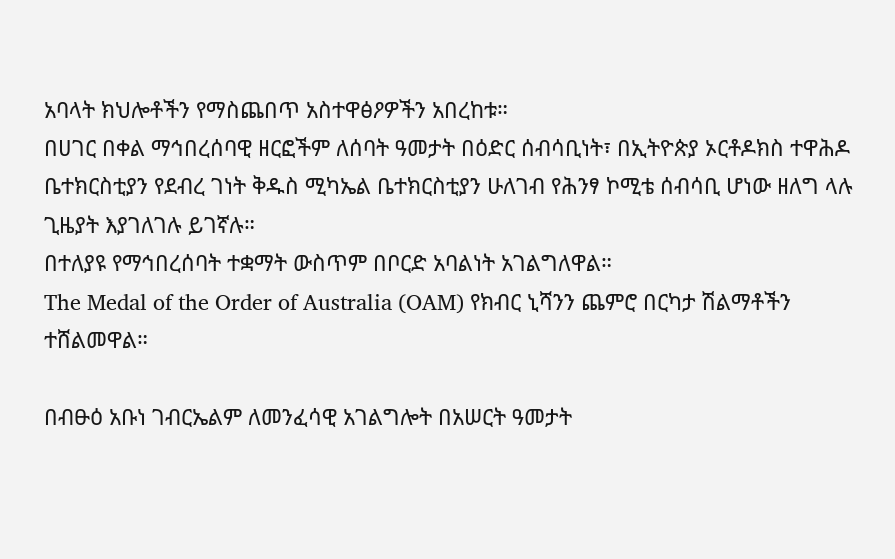አባላት ክህሎቶችን የማስጨበጥ አስተዋፅዖዎችን አበረከቱ።
በሀገር በቀል ማኅበረሰባዊ ዘርፎችም ለሰባት ዓመታት በዕድር ሰብሳቢነት፣ በኢትዮጵያ ኦርቶዶክስ ተዋሕዶ ቤተክርስቲያን የደብረ ገነት ቅዱስ ሚካኤል ቤተክርስቲያን ሁለገብ የሕንፃ ኮሚቴ ሰብሳቢ ሆነው ዘለግ ላሉ ጊዜያት እያገለገሉ ይገኛሉ።
በተለያዩ የማኅበረሰባት ተቋማት ውስጥም በቦርድ አባልነት አገልግለዋል።
The Medal of the Order of Australia (OAM) የክብር ኒሻንን ጨምሮ በርካታ ሽልማቶችን ተሸልመዋል።

በብፁዕ አቡነ ገብርኤልም ለመንፈሳዊ አገልግሎት በአሠርት ዓመታት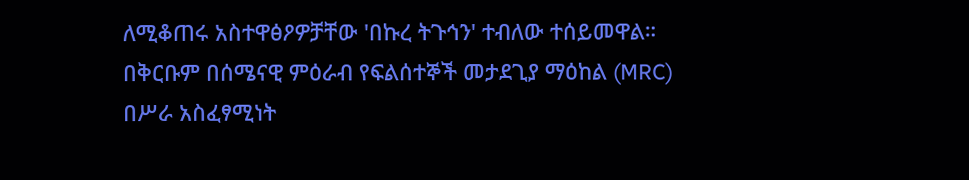ለሚቆጠሩ አስተዋፅዖዎቻቸው 'በኩረ ትጉኅን' ተብለው ተሰይመዋል።
በቅርቡም በሰሜናዊ ምዕራብ የፍልሰተኞች መታደጊያ ማዕከል (MRC) በሥራ አስፈፃሚነት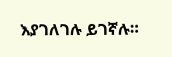እያገለገሉ ይገኛሉ።